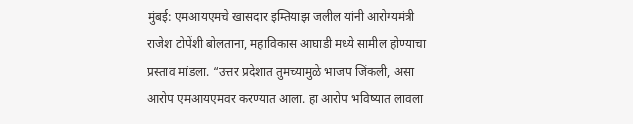मुंबई: एमआयएमचे खासदार इम्तियाझ जलील यांनी आरोग्यमंत्री राजेश टोपेंशी बोलताना, महाविकास आघाडी मध्ये सामील होण्याचा प्रस्ताव मांडला. “उत्तर प्रदेशात तुमच्यामुळे भाजप जिंकली, असा आरोप एमआयएमवर करण्यात आला. हा आरोप भविष्यात लावला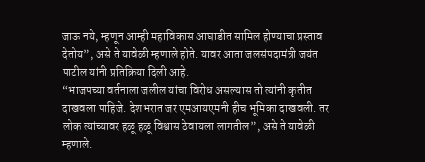जाऊ नये, म्हणून आम्ही महाविकास आघाडीत सामिल होण्याचा प्रस्ताव देतोय”, असे ते यावेळी म्हणाले होते. यावर आता जलसंपदामंत्री जयंत पाटील यांनी प्रतिक्रिया दिली आहे.
“भाजपच्या वर्तनाला जलील यांचा विरोध असल्यास तो त्यांनी कृतीत दाखवला पाहिजे. देशभरात जर एमआयएमनी हीच भूमिका दाखवली. तर लोक त्यांच्यावर हळू हळू विश्वास ठेवायला लागतील”, असे ते यावेळी म्हणाले.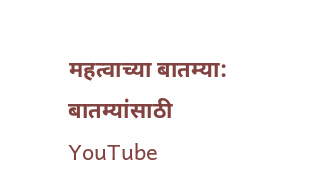महत्वाच्या बातम्या:
बातम्यांसाठी YouTube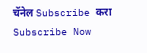चॅनेल Subscribe करा
Subscribe Now